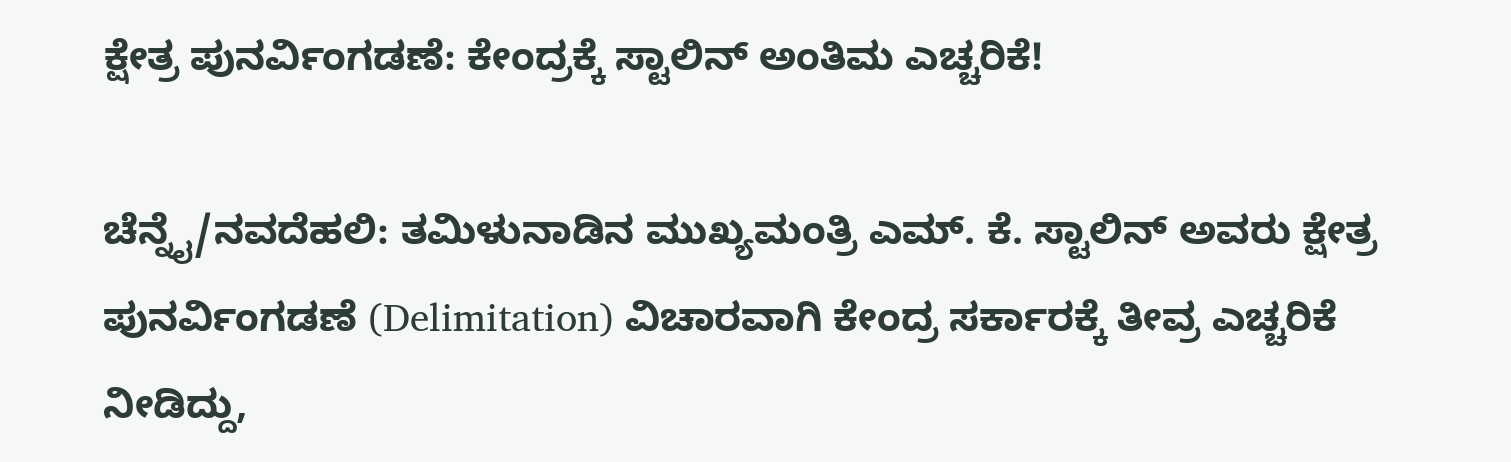ಕ್ಷೇತ್ರ ಪುನರ್ವಿಂಗಡಣೆ: ಕೇಂದ್ರಕ್ಕೆ ಸ್ಟಾಲಿನ್ ಅಂತಿಮ ಎಚ್ಚರಿಕೆ!

ಚೆನ್ನೈ/ನವದೆಹಲಿ: ತಮಿಳುನಾಡಿನ ಮುಖ್ಯಮಂತ್ರಿ ಎಮ್‌. ಕೆ. ಸ್ಟಾಲಿನ್ ಅವರು ಕ್ಷೇತ್ರ ಪುನರ್ವಿಂಗಡಣೆ (Delimitation) ವಿಚಾರವಾಗಿ ಕೇಂದ್ರ ಸರ್ಕಾರಕ್ಕೆ ತೀವ್ರ ಎಚ್ಚರಿಕೆ ನೀಡಿದ್ದು,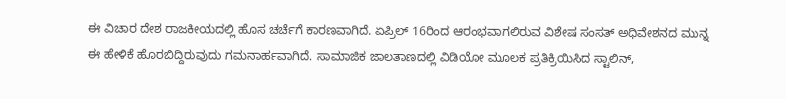ಈ ವಿಚಾರ ದೇಶ ರಾಜಕೀಯದಲ್ಲಿ ಹೊಸ ಚರ್ಚೆಗೆ ಕಾರಣವಾಗಿದೆ. ಏಪ್ರಿಲ್ 16ರಿಂದ ಆರಂಭವಾಗಲಿರುವ ವಿಶೇಷ ಸಂಸತ್ ಅಧಿವೇಶನದ ಮುನ್ನ ಈ ಹೇಳಿಕೆ ಹೊರಬಿದ್ದಿರುವುದು ಗಮನಾರ್ಹವಾಗಿದೆ. ಸಾಮಾಜಿಕ ಜಾಲತಾಣದಲ್ಲಿ ವಿಡಿಯೋ ಮೂಲಕ ಪ್ರತಿಕ್ರಿಯಿಸಿದ ಸ್ಟಾಲಿನ್,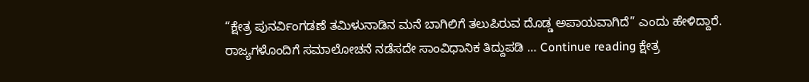“ಕ್ಷೇತ್ರ ಪುನರ್ವಿಂಗಡಣೆ ತಮಿಳುನಾಡಿನ ಮನೆ ಬಾಗಿಲಿಗೆ ತಲುಪಿರುವ ದೊಡ್ಡ ಅಪಾಯವಾಗಿದೆ” ಎಂದು ಹೇಳಿದ್ದಾರೆ. ರಾಜ್ಯಗಳೊಂದಿಗೆ ಸಮಾಲೋಚನೆ ನಡೆಸದೇ ಸಾಂವಿಧಾನಿಕ ತಿದ್ದುಪಡಿ … Continue reading ಕ್ಷೇತ್ರ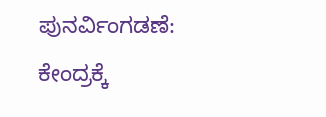ಪುನರ್ವಿಂಗಡಣೆ: ಕೇಂದ್ರಕ್ಕೆ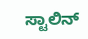ಸ್ಟಾಲಿನ್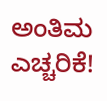ಅಂತಿಮ ಎಚ್ಚರಿಕೆ!